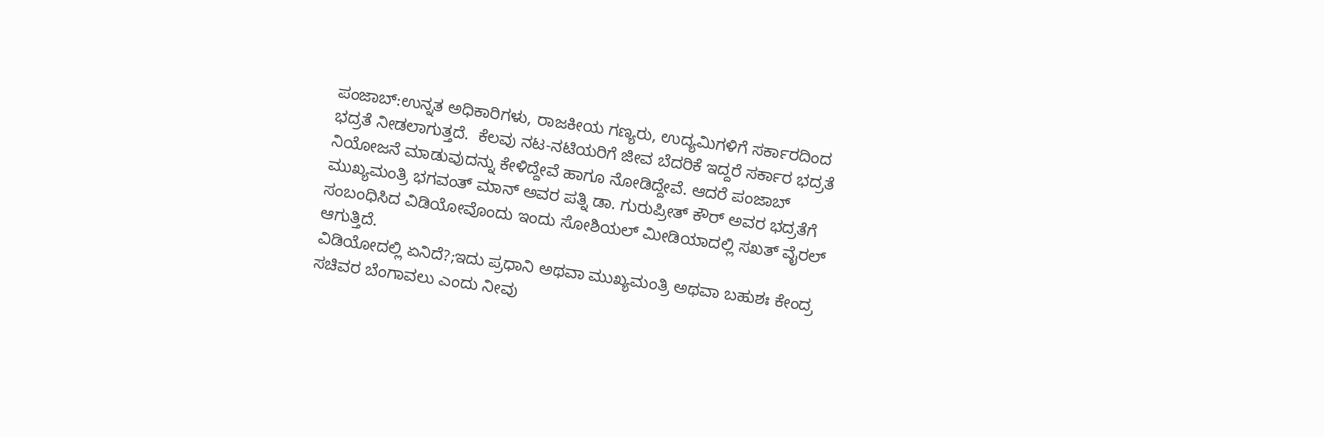ಪಂಜಾಬ್:ಉನ್ನತ ಅಧಿಕಾರಿಗಳು, ರಾಜಕೀಯ ಗಣ್ಯರು, ಉದ್ಯಮಿಗಳಿಗೆ ಸರ್ಕಾರದಿಂದ ಭದ್ರತೆ ನೀಡಲಾಗುತ್ತದೆ.  ಕೆಲವು ನಟ-ನಟಿಯರಿಗೆ ಜೀವ ಬೆದರಿಕೆ ಇದ್ದರೆ ಸರ್ಕಾರ ಭದ್ರತೆ ನಿಯೋಜನೆ ಮಾಡುವುದನ್ನು ಕೇಳಿದ್ದೇವೆ ಹಾಗೂ ನೋಡಿದ್ದೇವೆ. ಆದರೆ ಪಂಜಾಬ್ ಮುಖ್ಯಮಂತ್ರಿ ಭಗವಂತ್ ಮಾನ್ ಅವರ ಪತ್ನಿ ಡಾ. ಗುರುಪ್ರೀತ್ ಕೌರ್ ಅವರ ಭದ್ರತೆಗೆ ಸಂಬಂಧಿಸಿದ ವಿಡಿಯೋವೊಂದು ಇಂದು ಸೋಶಿಯಲ್ ಮೀಡಿಯಾದಲ್ಲಿ ಸಖತ್ ವೈರಲ್ ಆಗುತ್ತಿದೆ.
ವಿಡಿಯೋದಲ್ಲಿ ಏನಿದೆ?;ಇದು ಪ್ರಧಾನಿ ಅಥವಾ ಮುಖ್ಯಮಂತ್ರಿ ಅಥವಾ ಬಹುಶಃ ಕೇಂದ್ರ ಸಚಿವರ ಬೆಂಗಾವಲು ಎಂದು ನೀವು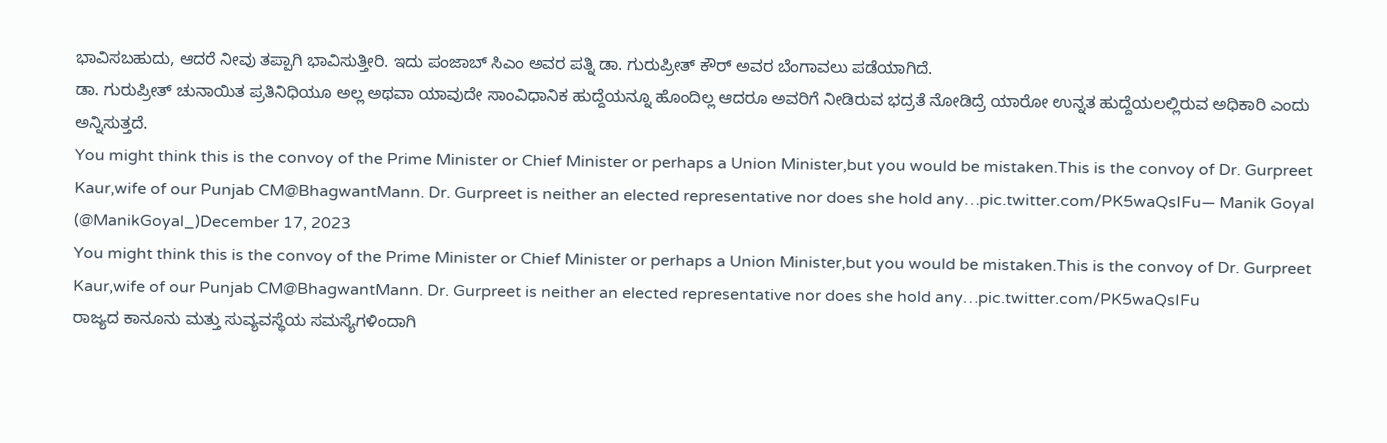ಭಾವಿಸಬಹುದು, ಆದರೆ ನೀವು ತಪ್ಪಾಗಿ ಭಾವಿಸುತ್ತೀರಿ. ಇದು ಪಂಜಾಬ್ ಸಿಎಂ ಅವರ ಪತ್ನಿ ಡಾ. ಗುರುಪ್ರೀತ್ ಕೌರ್ ಅವರ ಬೆಂಗಾವಲು ಪಡೆಯಾಗಿದೆ.
ಡಾ. ಗುರುಪ್ರೀತ್ ಚುನಾಯಿತ ಪ್ರತಿನಿಧಿಯೂ ಅಲ್ಲ ಅಥವಾ ಯಾವುದೇ ಸಾಂವಿಧಾನಿಕ ಹುದ್ದೆಯನ್ನೂ ಹೊಂದಿಲ್ಲ ಆದರೂ ಅವರಿಗೆ ನೀಡಿರುವ ಭದ್ರತೆ ನೋಡಿದ್ರೆ ಯಾರೋ ಉನ್ನತ ಹುದ್ದೆಯಲಲ್ಲಿರುವ ಅಧಿಕಾರಿ ಎಂದು ಅನ್ನಿಸುತ್ತದೆ.
You might think this is the convoy of the Prime Minister or Chief Minister or perhaps a Union Minister,but you would be mistaken.This is the convoy of Dr. Gurpreet Kaur,wife of our Punjab CM@BhagwantMann. Dr. Gurpreet is neither an elected representative nor does she hold any…pic.twitter.com/PK5waQsIFu— Manik Goyal (@ManikGoyal_)December 17, 2023
You might think this is the convoy of the Prime Minister or Chief Minister or perhaps a Union Minister,but you would be mistaken.This is the convoy of Dr. Gurpreet Kaur,wife of our Punjab CM@BhagwantMann. Dr. Gurpreet is neither an elected representative nor does she hold any…pic.twitter.com/PK5waQsIFu
ರಾಜ್ಯದ ಕಾನೂನು ಮತ್ತು ಸುವ್ಯವಸ್ಥೆಯ ಸಮಸ್ಯೆಗಳಿಂದಾಗಿ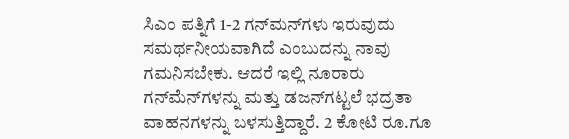ಸಿಎಂ ಪತ್ನಿಗೆ 1-2 ಗನ್‌ಮನ್‌ಗಳು ಇರುವುದು ಸಮರ್ಥನೀಯವಾಗಿದೆ ಎಂಬುದನ್ನು ನಾವು ಗಮನಿಸಬೇಕು. ಆದರೆ ಇಲ್ಲಿ ನೂರಾರು ಗನ್‌ಮೆನ್‌ಗಳನ್ನು ಮತ್ತು ಡಜನ್‌ಗಟ್ಟಲೆ ಭದ್ರತಾ ವಾಹನಗಳನ್ನು ಬಳಸುತ್ತಿದ್ದಾರೆ. 2 ಕೋಟಿ ರೂ.ಗೂ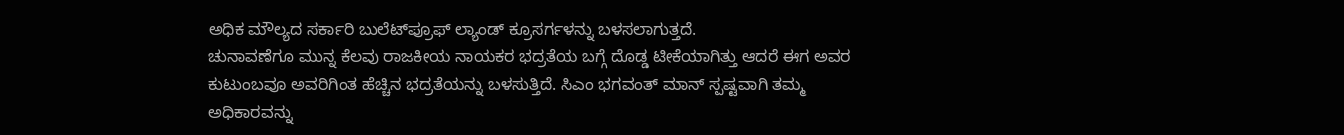ಅಧಿಕ ಮೌಲ್ಯದ ಸರ್ಕಾರಿ ಬುಲೆಟ್‌ಪ್ರೂಫ್ ಲ್ಯಾಂಡ್ ಕ್ರೂಸರ್ಗಳನ್ನು ಬಳಸಲಾಗುತ್ತದೆ.
ಚುನಾವಣೆಗೂ ಮುನ್ನ ಕೆಲವು ರಾಜಕೀಯ ನಾಯಕರ ಭದ್ರತೆಯ ಬಗ್ಗೆ ದೊಡ್ಡ ಟೀಕೆಯಾಗಿತ್ತು ಆದರೆ ಈಗ ಅವರ ಕುಟುಂಬವೂ ಅವರಿಗಿಂತ ಹೆಚ್ಚಿನ ಭದ್ರತೆಯನ್ನು ಬಳಸುತ್ತಿದೆ. ಸಿಎಂ ಭಗವಂತ್ ಮಾನ್ ಸ್ಪಷ್ಟವಾಗಿ ತಮ್ಮ ಅಧಿಕಾರವನ್ನು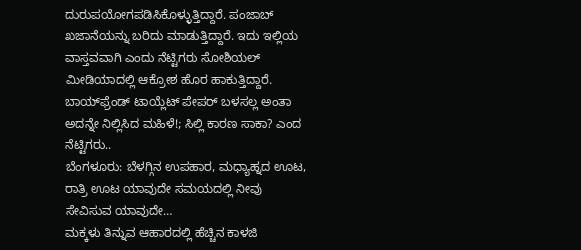ದುರುಪಯೋಗಪಡಿಸಿಕೊಳ್ಳುತ್ತಿದ್ದಾರೆ. ಪಂಜಾಬ್ ಖಜಾನೆಯನ್ನು ಬರಿದು ಮಾಡುತ್ತಿದ್ದಾರೆ. ಇದು ಇಲ್ಲಿಯ ವಾಸ್ತವವಾಗಿ ಎಂದು ನೆಟ್ಟಿಗರು ಸೋಶಿಯಲ್ ಮೀಡಿಯಾದಲ್ಲಿ ಆಕ್ರೋಶ ಹೊರ ಹಾಕುತ್ತಿದ್ದಾರೆ.
ಬಾಯ್‌ಫ್ರೆಂಡ್ ಟಾಯ್ಲೆಟ್ ಪೇಪರ್ ಬಳಸಲ್ಲ ಅಂತಾ ಅದನ್ನೇ ನಿಲ್ಲಿಸಿದ ಮಹಿಳೆ!; ಸಿಲ್ಲಿ ಕಾರಣ ಸಾಕಾ? ಎಂದ ನೆಟ್ಟಿಗರು..
ಬೆಂಗಳೂರು: ಬೆಳಗ್ಗಿನ ಉಪಹಾರ, ಮಧ್ಯಾಹ್ನದ ಊಟ, ರಾತ್ರಿ ಊಟ ಯಾವುದೇ ಸಮಯದಲ್ಲಿ ನೀವು ಸೇವಿಸುವ ಯಾವುದೇ…
ಮಕ್ಕಳು ತಿನ್ನುವ ಆಹಾರದಲ್ಲಿ ಹೆಚ್ಚಿನ ಕಾಳಜಿ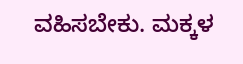ವಹಿಸಬೇಕು. ಮಕ್ಕಳ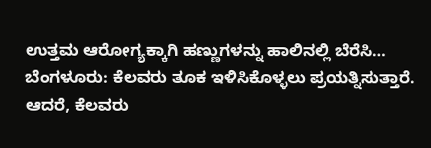ಉತ್ತಮ ಆರೋಗ್ಯಕ್ಕಾಗಿ ಹಣ್ಣುಗಳನ್ನು ಹಾಲಿನಲ್ಲಿ ಬೆರೆಸಿ…
ಬೆಂಗಳೂರು: ಕೆಲವರು ತೂಕ ಇಳಿಸಿಕೊಳ್ಳಲು ಪ್ರಯತ್ನಿಸುತ್ತಾರೆ. ಆದರೆ, ಕೆಲವರು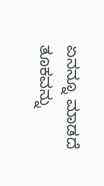ಏನನ್ನೂ ಮಾಡದೆ ತೂಕವನ್ನು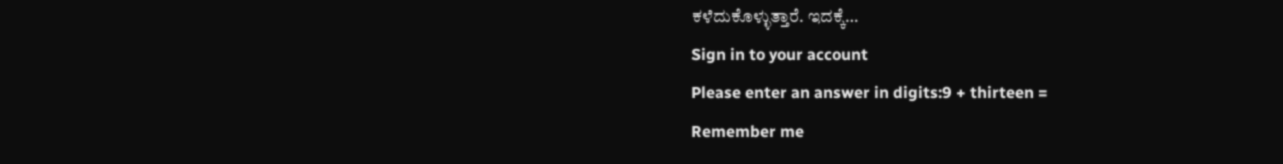ಕಳೆದುಕೊಳ್ಳುತ್ತಾರೆ. ಇದಕ್ಕೆ…
Sign in to your account
Please enter an answer in digits:9 + thirteen =
Remember me